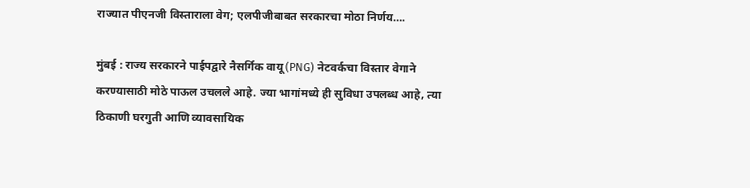राज्यात पीएनजी विस्ताराला वेग; एलपीजीबाबत सरकारचा मोठा निर्णय….

मुंबई : राज्य सरकारने पाईपद्वारे नैसर्गिक वायू (PNG) नेटवर्कचा विस्तार वेगाने करण्यासाठी मोठे पाऊल उचलले आहे. ज्या भागांमध्ये ही सुविधा उपलब्ध आहे, त्या ठिकाणी घरगुती आणि व्यावसायिक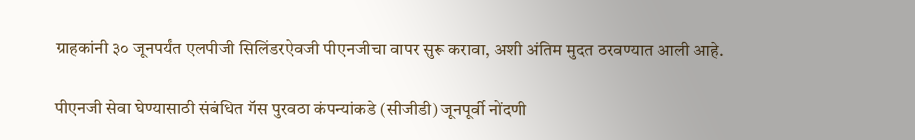ग्राहकांनी ३० जूनपर्यंत एलपीजी सिलिंडरऐवजी पीएनजीचा वापर सुरू करावा, अशी अंतिम मुदत ठरवण्यात आली आहे.

पीएनजी सेवा घेण्यासाठी संबंधित गॅस पुरवठा कंपन्यांकडे (सीजीडी) जूनपूर्वी नोंदणी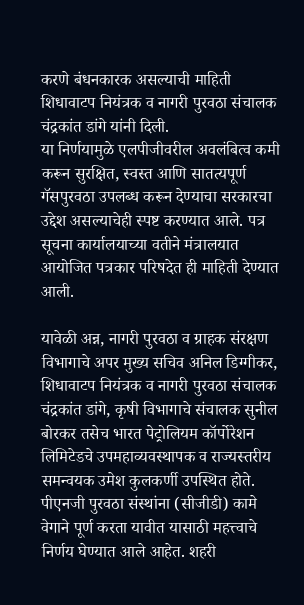करणे बंधनकारक असल्याची माहिती शिधावाटप नियंत्रक व नागरी पुरवठा संचालक चंद्रकांत डांगे यांनी दिली.
या निर्णयामुळे एलपीजीवरील अवलंबित्व कमी करून सुरक्षित, स्वस्त आणि सातत्यपूर्ण गॅसपुरवठा उपलब्ध करून देण्याचा सरकारचा उद्देश असल्याचेही स्पष्ट करण्यात आले. पत्र सूचना कार्यालयाच्या वतीने मंत्रालयात आयोजित पत्रकार परिषदेत ही माहिती देण्यात आली.

यावेळी अन्न, नागरी पुरवठा व ग्राहक संरक्षण विभागाचे अपर मुख्य सचिव अनिल डिग्गीकर, शिधावाटप नियंत्रक व नागरी पुरवठा संचालक चंद्रकांत डांगे, कृषी विभागाचे संचालक सुनील बोरकर तसेच भारत पेट्रोलियम कॉर्पोरेशन लिमिटेडचे उपमहाव्यवस्थापक व राज्यस्तरीय समन्वयक उमेश कुलकर्णी उपस्थित होते.
पीएनजी पुरवठा संस्थांना (सीजीडी) कामे वेगाने पूर्ण करता यावीत यासाठी महत्त्वाचे निर्णय घेण्यात आले आहेत. शहरी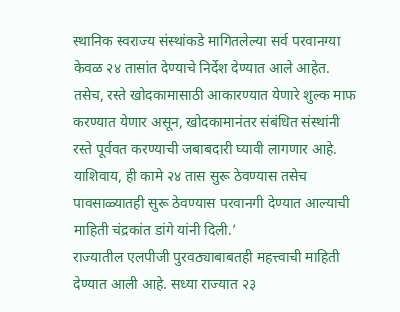स्थानिक स्वराज्य संस्थांकडे मागितलेल्या सर्व परवानग्या केवळ २४ तासांत देण्याचे निर्देश देण्यात आले आहेत.
तसेच, रस्ते खोदकामासाठी आकारण्यात येणारे शुल्क माफ करण्यात येणार असून, खोदकामानंतर संबंधित संस्थांनी रस्ते पूर्ववत करण्याची जबाबदारी घ्यावी लागणार आहे. याशिवाय, ही कामे २४ तास सुरू ठेवण्यास तसेच पावसाळ्यातही सुरू ठेवण्यास परवानगी देण्यात आल्याची माहिती चंद्रकांत डांगे यांनी दिली.’
राज्यातील एलपीजी पुरवठ्याबाबतही महत्त्वाची माहिती देण्यात आली आहे. सध्या राज्यात २३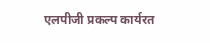एलपीजी प्रकल्प कार्यरत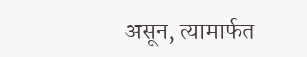असून, त्यामार्फत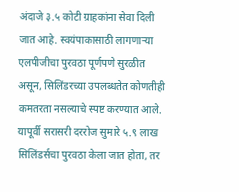अंदाजे ३.५ कोटी ग्राहकांना सेवा दिली जात आहे. स्वयंपाकासाठी लागणाऱ्या एलपीजीचा पुरवठा पूर्णपणे सुरळीत असून, सिलिंडरच्या उपलब्धतेत कोणतीही कमतरता नसल्याचे स्पष्ट करण्यात आले.
यापूर्वी सरासरी दररोज सुमारे ५.९ लाख सिलिंडर्सचा पुरवठा केला जात होता, तर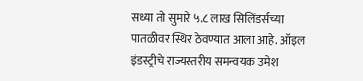सध्या तो सुमारे ५.८ लाख सिलिंडर्सच्या पातळीवर स्थिर ठेवण्यात आला आहे. ऑइल इंडस्ट्रीचे राज्यस्तरीय समन्वयक उमेश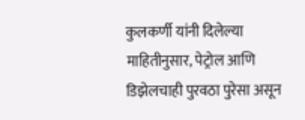कुलकर्णी यांनी दिलेल्या माहितीनुसार, पेट्रोल आणि डिझेलचाही पुरवठा पुरेसा असून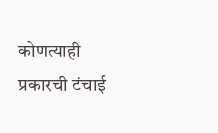कोणत्याही प्रकारची टंचाई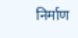निर्माण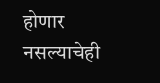होणार नसल्याचेही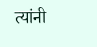त्यांनी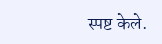स्पष्ट केले.